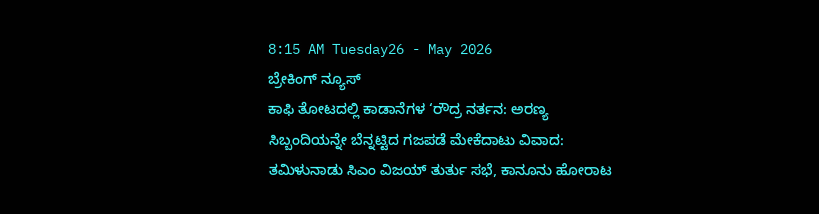8:15 AM Tuesday26 - May 2026
ಬ್ರೇಕಿಂಗ್ ನ್ಯೂಸ್
ಕಾಫಿ ತೋಟದಲ್ಲಿ ಕಾಡಾನೆಗಳ ‘ರೌದ್ರ ನರ್ತನ: ಅರಣ್ಯ ಸಿಬ್ಬಂದಿಯನ್ನೇ ಬೆನ್ನಟ್ಟಿದ ಗಜಪಡೆ ಮೇಕೆದಾಟು ವಿವಾದ: ತಮಿಳುನಾಡು ಸಿಎಂ ವಿಜಯ್ ತುರ್ತು ಸಭೆ, ಕಾನೂನು ಹೋರಾಟ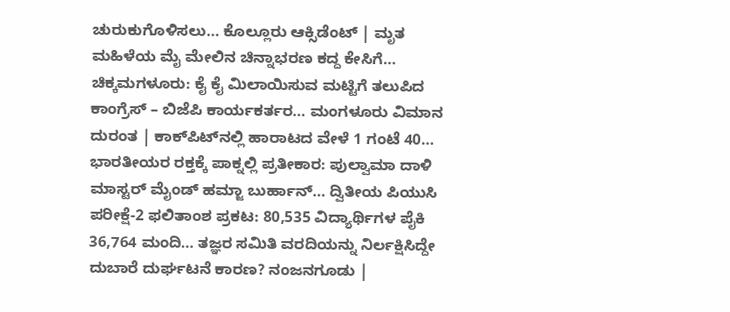ಚುರುಕುಗೊಳಿಸಲು… ಕೊಲ್ಲೂರು ಆಕ್ಸಿಡೆಂಟ್ | ಮೃತ ಮಹಿಳೆಯ ಮೈ ಮೇಲಿನ ಚಿನ್ನಾಭರಣ ಕದ್ದ ಕೇಸಿಗೆ… ಚಿಕ್ಕಮಗಳೂರು: ಕೈ ಕೈ ಮಿಲಾಯಿಸುವ ಮಟ್ಟಿಗೆ ತಲುಪಿದ ಕಾಂಗ್ರೆಸ್ – ಬಿಜೆಪಿ ಕಾರ್ಯಕರ್ತರ… ಮಂಗಳೂರು ವಿಮಾನ ದುರಂತ | ಕಾಕ್‌ಪಿಟ್‌ನಲ್ಲಿ ಹಾರಾಟದ ವೇಳೆ 1 ಗಂಟೆ 40… ಭಾರತೀಯರ ರಕ್ತಕ್ಕೆ ಪಾಕ್ನಲ್ಲಿ ಪ್ರತೀಕಾರ: ಪುಲ್ವಾಮಾ ದಾಳಿ ಮಾಸ್ಟರ್‌ ಮೈಂಡ್ ಹಮ್ಜಾ ಬುರ್ಹಾನ್… ದ್ವಿತೀಯ ಪಿಯುಸಿ ಪರೀಕ್ಷೆ-2 ಫಲಿತಾಂಶ ಪ್ರಕಟ: 80,535 ವಿದ್ಯಾರ್ಥಿಗಳ ಪೈಕಿ 36,764 ಮಂದಿ… ತಜ್ಞರ ಸಮಿತಿ ವರದಿಯನ್ನು ನಿರ್ಲಕ್ಷಿಸಿದ್ದೇ ದುಬಾರೆ ದುರ್ಘಟನೆ ಕಾರಣ? ನಂಜನಗೂಡು |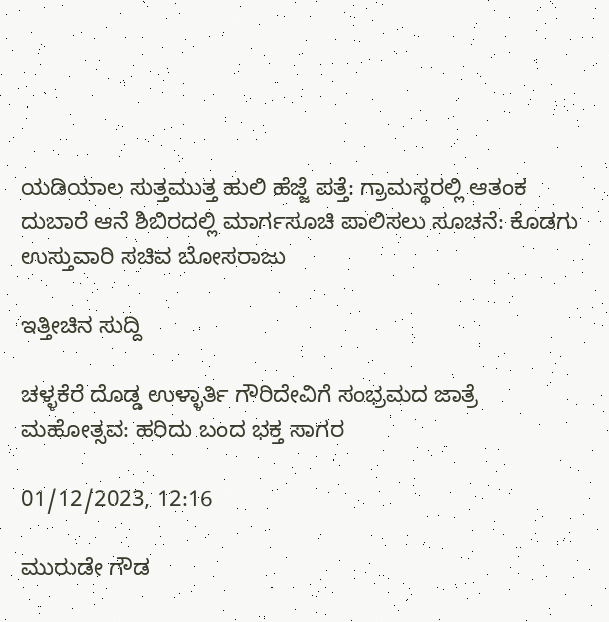ಯಡಿಯಾಲ ಸುತ್ತಮುತ್ತ ಹುಲಿ ಹೆಜ್ಜೆ ಪತ್ತೆ: ಗ್ರಾಮಸ್ಥರಲ್ಲಿ ಆತಂಕ ದುಬಾರೆ ಆನೆ ಶಿಬಿರದಲ್ಲಿ ಮಾರ್ಗಸೂಚಿ ಪಾಲಿಸಲು ಸೂಚನೆ: ಕೊಡಗು ಉಸ್ತುವಾರಿ ಸಚಿವ ಬೋಸರಾಜು

ಇತ್ತೀಚಿನ ಸುದ್ದಿ

ಚಳ್ಳಕೆರೆ ದೊಡ್ಡ ಉಳ್ಳಾರ್ತಿ ಗೌರಿದೇವಿಗೆ ಸಂಭ್ರಮದ ಜಾತ್ರೆ ಮಹೋತ್ಸವ: ಹರಿದು ಬಂದ ಭಕ್ತ ಸಾಗರ

01/12/2023, 12:16

ಮುರುಡೇ ಗೌಡ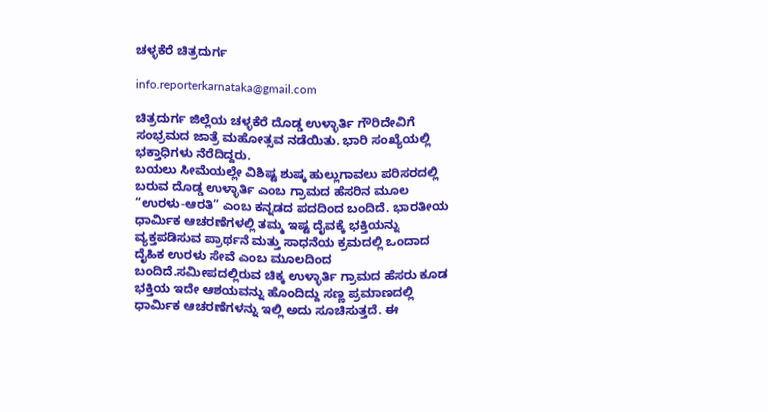ಚಳ್ಳಕೆರೆ ಚಿತ್ರದುರ್ಗ

info.reporterkarnataka@gmail.com

ಚಿತ್ರದುರ್ಗ ಜಿಲ್ಲೆಯ ಚಳ್ಳಕೆರೆ ದೊಡ್ಡ ಉಳ್ಳಾರ್ತಿ ಗೌರಿದೇವಿಗೆ ಸಂಭ್ರಮದ ಜಾತ್ರೆ ಮಹೋತ್ಸವ ನಡೆಯಿತು. ಭಾರಿ ಸಂಖ್ಯೆಯಲ್ಲಿ ಭಕ್ತಾಧಿಗಳು ನೆರೆದಿದ್ದರು.
ಬಯಲು ಸೀಮೆಯಲ್ಲೇ ವಿಶಿಷ್ಟ ಶುಷ್ಕ ಹುಲ್ಲುಗಾವಲು ಪರಿಸರದಲ್ಲಿ ಬರುವ ದೊಡ್ಡ ಉಳ್ಳಾರ್ತಿ ಎಂಬ ಗ್ರಾಮದ ಹೆಸರಿನ ಮೂಲ “ಉರಳು-ಆರತಿ” ಎಂಬ ಕನ್ನಡದ ಪದದಿಂದ ಬಂದಿದೆ. ಭಾರತೀಯ ಧಾರ್ಮಿಕ ಆಚರಣೆಗಳಲ್ಲಿ ತಮ್ಮ ಇಷ್ಟ ದೈವಕ್ಕೆ ಭಕ್ತಿಯನ್ನು ವ್ಯಕ್ತಪಡಿಸುವ ಪ್ರಾರ್ಥನೆ ಮತ್ತು ಸಾಧನೆಯ ಕ್ರಮದಲ್ಲಿ ಒಂದಾದ ದೈಹಿಕ ಉರಳು ಸೇವೆ ಎಂಬ ಮೂಲದಿಂದ ಬಂದಿದೆ.ಸಮೀಪದಲ್ಲಿರುವ ಚಿಕ್ಕ ಉಳ್ಳಾರ್ತಿ ಗ್ರಾಮದ ಹೆಸರು ಕೂಡ ಭಕ್ತಿಯ ಇದೇ ಆಶಯವನ್ನು ಹೊಂದಿದ್ದು ಸಣ್ಣ ಪ್ರಮಾಣದಲ್ಲಿ ಧಾರ್ಮಿಕ ಆಚರಣೆಗಳನ್ನು ಇಲ್ಲಿ ಅದು ಸೂಚಿಸುತ್ತದೆ. ಈ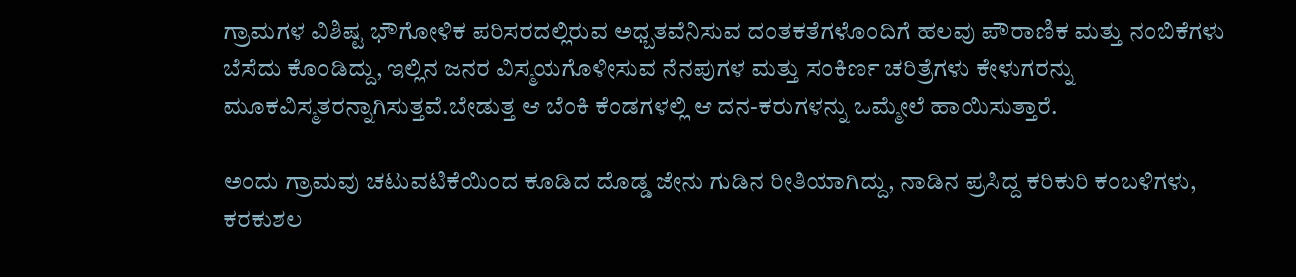ಗ್ರಾಮಗಳ ವಿಶಿಷ್ಟ ಭೌಗೋಳಿಕ ಪರಿಸರದಲ್ಲಿರುವ ಅಧ್ಬತವೆನಿಸುವ ದಂತಕತೆಗಳೊಂದಿಗೆ ಹಲವು ಪೌರಾಣಿಕ ಮತ್ತು ನಂಬಿಕೆಗಳು ಬೆಸೆದು ಕೊಂಡಿದ್ದು, ಇಲ್ಲಿನ ಜನರ ವಿಸ್ಮಯಗೊಳೀಸುವ ನೆನಪುಗಳ ಮತ್ತು ಸಂಕಿರ್ಣ ಚರಿತ್ರೆಗಳು ಕೇಳುಗರನ್ನು ಮೂಕವಿಸ್ಮತರನ್ನಾಗಿಸುತ್ತವೆ.ಬೇಡುತ್ತ ಆ ಬೆಂಕಿ ಕೆಂಡಗಳಲ್ಲಿ ಆ ದನ-ಕರುಗಳನ್ನು ಒಮ್ಮೇಲೆ ಹಾಯಿಸುತ್ತಾರೆ.

ಅಂದು ಗ್ರಾಮವು ಚಟುವಟಿಕೆಯಿಂದ ಕೂಡಿದ ದೊಡ್ಡ ಜೇನು ಗುಡಿನ ರೀತಿಯಾಗಿದ್ದು, ನಾಡಿನ ಪ್ರಸಿದ್ದ ಕರಿಕುರಿ ಕಂಬಳಿಗಳು, ಕರಕುಶಲ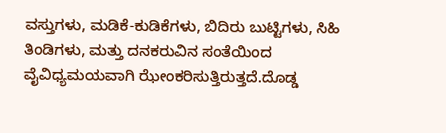ವಸ್ತುಗಳು, ಮಡಿಕೆ-ಕುಡಿಕೆಗಳು, ಬಿದಿರು ಬುಟ್ಟಿಗಳು, ಸಿಹಿ ತಿಂಡಿಗಳು, ಮತ್ತು ದನಕರುವಿನ ಸಂತೆಯಿಂದ ವೈವಿಧ್ಯಮಯವಾಗಿ ಝೇಂಕರಿಸುತ್ತಿರುತ್ತದೆ.ದೊಡ್ಡ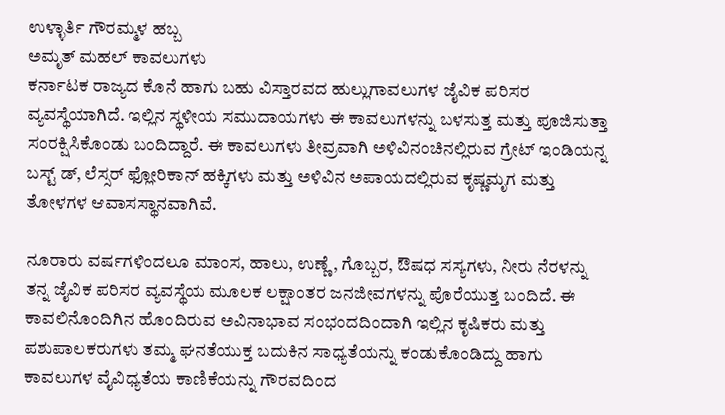ಉಳ್ಳಾರ್ತಿ ಗೌರಮ್ಮಳ ಹಬ್ಬ
ಅಮೃತ್ ಮಹಲ್ ಕಾವಲುಗಳು
ಕರ್ನಾಟಕ ರಾಜ್ಯದ ಕೊನೆ ಹಾಗು ಬಹು ವಿಸ್ತಾರವದ ಹುಲ್ಲುಗಾವಲುಗಳ ಜೈವಿಕ ಪರಿಸರ ವ್ಯವಸ್ಥೆಯಾಗಿದೆ. ಇಲ್ಲಿನ ಸ್ಥಳೀಯ ಸಮುದಾಯಗಳು ಈ ಕಾವಲುಗಳನ್ನು ಬಳಸುತ್ತ ಮತ್ತು ಪೂಜಿಸುತ್ತಾ ಸಂರಕ್ಷಿಸಿಕೊಂಡು ಬಂದಿದ್ದಾರೆ. ಈ ಕಾವಲುಗಳು ತೀವ್ರವಾಗಿ ಅಳಿವಿನಂಚಿನಲ್ಲಿರುವ ಗ್ರೇಟ್ ಇಂಡಿಯನ್ನ ಬಸ್ಟ್ ಡ್, ಲೆಸ್ಸರ್ ಫ್ಲೋರಿಕಾನ್ ಹಕ್ಕಿಗಳು ಮತ್ತು ಅಳಿವಿನ ಅಪಾಯದಲ್ಲಿರುವ ಕೃಷ್ಣಮೃಗ ಮತ್ತು ತೋಳಗಳ ಆವಾಸಸ್ಥಾನವಾಗಿವೆ.

ನೂರಾರು ವರ್ಷಗಳಿಂದಲೂ ಮಾಂಸ, ಹಾಲು, ಉಣ್ಣೆ, ಗೊಬ್ಬರ, ಔಷಧ ಸಸ್ಯಗಳು, ನೀರು ನೆರಳನ್ನು ತನ್ನ ಜೈವಿಕ ಪರಿಸರ ವ್ಯವಸ್ಥೆಯ ಮೂಲಕ ಲಕ್ಷಾಂತರ ಜನಜೀವಗಳನ್ನು ಪೊರೆಯುತ್ತ ಬಂದಿದೆ. ಈ ಕಾವಲಿನೊಂದಿಗಿನ ಹೊಂದಿರುವ ಅವಿನಾಭಾವ ಸಂಭಂದದಿಂದಾಗಿ ಇಲ್ಲಿನ ಕೃಷಿಕರು ಮತ್ತು ಪಶುಪಾಲಕರುಗಳು ತಮ್ಮ ಘನತೆಯುಕ್ತ ಬದುಕಿನ ಸಾಧ್ಯತೆಯನ್ನು ಕಂಡುಕೊಂಡಿದ್ದು ಹಾಗು ಕಾವಲುಗಳ ವೈವಿಧ್ಯತೆಯ ಕಾಣಿಕೆಯನ್ನು ಗೌರವದಿಂದ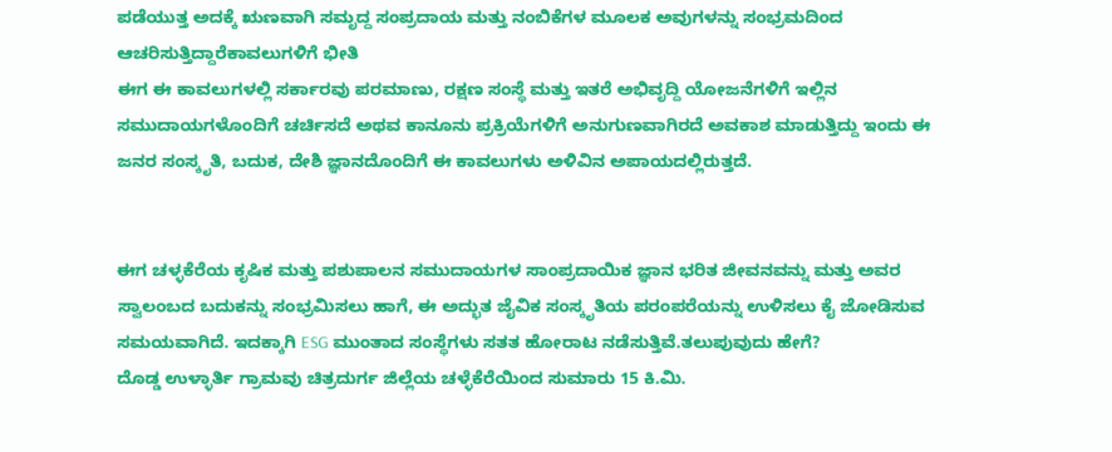ಪಡೆಯುತ್ತ ಅದಕ್ಕೆ ಋಣವಾಗಿ ಸಮೃದ್ದ ಸಂಪ್ರದಾಯ ಮತ್ತು ನಂಬಿಕೆಗಳ ಮೂಲಕ ಅವುಗಳನ್ನು ಸಂಭ್ರಮದಿಂದ ಆಚರಿಸುತ್ತಿದ್ದಾರೆಕಾವಲುಗಳಿಗೆ ಭೀತಿ
ಈಗ ಈ ಕಾವಲುಗಳಲ್ಲಿ ಸರ್ಕಾರವು ಪರಮಾಣು, ರಕ್ಷಣ ಸಂಸ್ಥೆ ಮತ್ತು ಇತರೆ ಅಭಿವೃದ್ದಿ ಯೋಜನೆಗಳಿಗೆ ಇಲ್ಲಿನ ಸಮುದಾಯಗಳೊಂದಿಗೆ ಚರ್ಚಿಸದೆ ಅಥವ ಕಾನೂನು ಪ್ರಕ್ರಿಯೆಗಳಿಗೆ ಅನುಗುಣವಾಗಿರದೆ ಅವಕಾಶ ಮಾಡುತ್ತಿದ್ದು ಇಂದು ಈ ಜನರ ಸಂಸ್ಕೃತಿ, ಬದುಕ, ದೇಶಿ ಜ್ಞಾನದೊಂದಿಗೆ ಈ ಕಾವಲುಗಳು ಅಳಿವಿನ ಅಪಾಯದಲ್ಲಿರುತ್ತದೆ.


ಈಗ ಚಳ್ಳಕೆರೆಯ ಕೃಷಿಕ ಮತ್ತು ಪಶುಪಾಲನ ಸಮುದಾಯಗಳ ಸಾಂಪ್ರದಾಯಿಕ ಜ್ಞಾನ ಭರಿತ ಜೀವನವನ್ನು ಮತ್ತು ಅವರ ಸ್ವಾಲಂಬದ ಬದುಕನ್ನು ಸಂಭ್ರಮಿಸಲು ಹಾಗೆ, ಈ ಅದ್ಭುತ ಜೈವಿಕ ಸಂಸ್ಕೃತಿಯ ಪರಂಪರೆಯನ್ನು ಉಳಿಸಲು ಕೈ ಜೋಡಿಸುವ ಸಮಯವಾಗಿದೆ. ಇದಕ್ಕಾಗಿ ESG ಮುಂತಾದ ಸಂಸ್ಥೆಗಳು ಸತತ ಹೋರಾಟ ನಡೆಸುತ್ತಿವೆ.ತಲುಪುವುದು ಹೇಗೆ?
ದೊಡ್ಡ ಉಳ್ಳಾರ್ತಿ ಗ್ರಾಮವು ಚಿತ್ರದುರ್ಗ ಜಿಲ್ಲೆಯ ಚಳ್ಳೆಕೆರೆಯಿಂದ ಸುಮಾರು 15 ಕಿ.ಮಿ.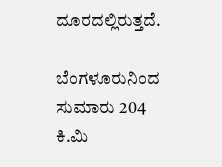ದೂರದಲ್ಲಿರುತ್ತದೆ.

ಬೆಂಗಳೂರುನಿಂದ ಸುಮಾರು 204 ಕಿ.ಮಿ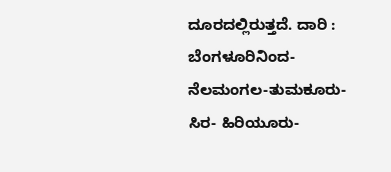ದೂರದಲ್ಲಿರುತ್ತದೆ. ದಾರಿ : ಬೆಂಗಳೂರಿನಿಂದ-ನೆಲಮಂಗಲ-ತುಮಕೂರು-ಸಿರ- ಹಿರಿಯೂರು-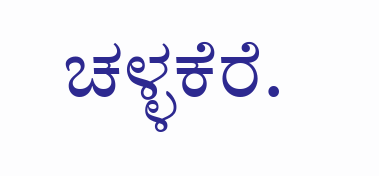ಚಳ್ಳಕೆರೆ.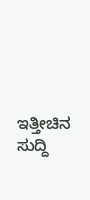ಇತ್ತೀಚಿನ ಸುದ್ದಿ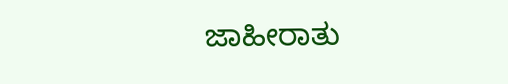ಜಾಹೀರಾತು